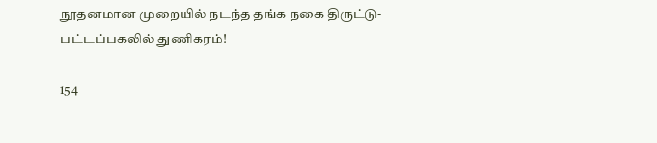நூதனமான முறையில் நடந்த தங்க நகை திருட்டு- பட்டப்பகலில் துணிகரம்!

154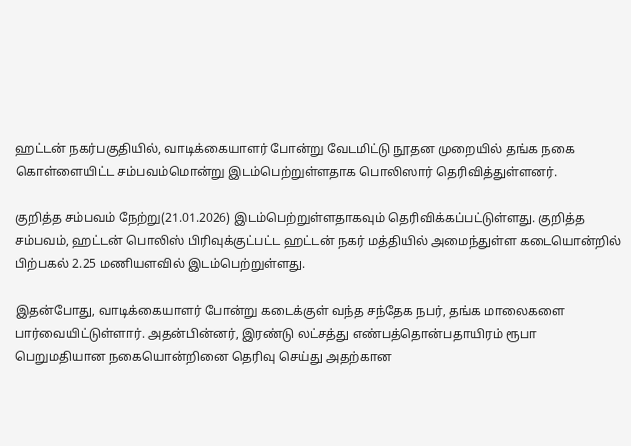ஹட்டன் நகர்பகுதியில், வாடிக்கையாளர் போன்று வேடமிட்டு நூதன முறையில் தங்க நகை கொள்ளையிட்ட சம்பவம்மொன்று இடம்பெற்றுள்ளதாக பொலிஸார் தெரிவித்துள்ளனர்.

குறித்த சம்பவம் நேற்று(21.01.2026) இடம்பெற்றுள்ளதாகவும் தெரிவிக்கப்பட்டுள்ளது. குறித்த சம்பவம், ஹட்டன் பொலிஸ் பிரிவுக்குட்பட்ட ஹட்டன் நகர் மத்தியில் அமைந்துள்ள கடையொன்றில் பிற்பகல் 2.25 மணியளவில் இடம்பெற்றுள்ளது.

இதன்போது, வாடிக்கையாளர் போன்று கடைக்குள் வந்த சந்தேக நபர், தங்க மாலைகளை பார்வையிட்டுள்ளார். அதன்பின்னர், இரண்டு லட்சத்து எண்பத்தொன்பதாயிரம் ரூபா பெறுமதியான நகையொன்றினை தெரிவு செய்து அதற்கான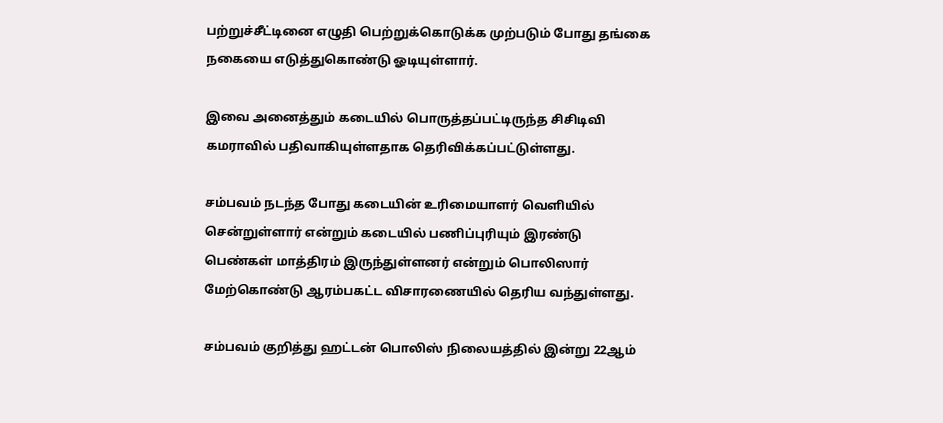பற்றுச்சீட்டினை எழுதி பெற்றுக்கொடுக்க முற்படும் போது தங்கை நகையை எடுத்துகொண்டு ஓடியுள்ளார்.

இவை அனைத்தும் கடையில் பொருத்தப்பட்டிருந்த சிசிடிவி கமராவில் பதிவாகியுள்ளதாக தெரிவிக்கப்பட்டுள்ளது.

சம்பவம் நடந்த போது கடையின் உரிமையாளர் வெளியில் சென்றுள்ளார் என்றும் கடையில் பணிப்புரியும் இரண்டு பெண்கள் மாத்திரம் இருந்துள்ளனர் என்றும் பொலிஸார் மேற்கொண்டு ஆரம்பகட்ட விசாரணையில் தெரிய வந்துள்ளது.

சம்பவம் குறித்து ஹட்டன் பொலிஸ் நிலையத்தில் இன்று 22ஆம்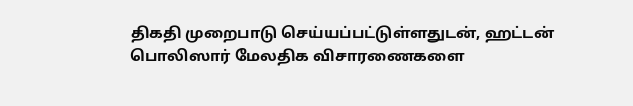திகதி முறைபாடு செய்யப்பட்டுள்ளதுடன், ஹட்டன் பொலிஸார் மேலதிக விசாரணைகளை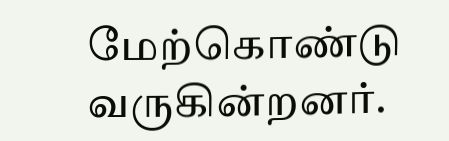மேற்கொண்டு வருகின்றனர்.